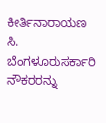ಕೀರ್ತಿನಾರಾಯಣ ಸಿ. ಬೆಂಗಳೂರುಸರ್ಕಾರಿ ನೌಕರರನ್ನು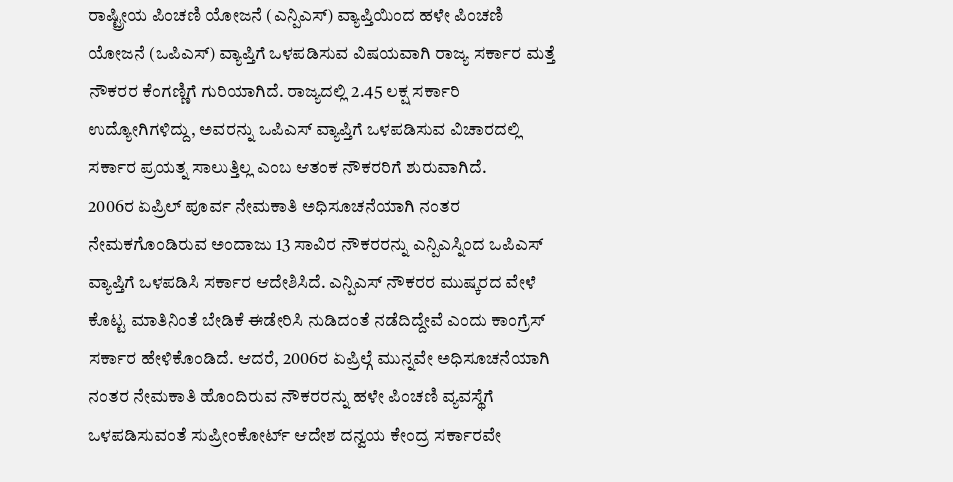ರಾಷ್ಟ್ರೀಯ ಪಿಂಚಣಿ ಯೋಜನೆ (ಎನ್ಪಿಎಸ್) ವ್ಯಾಪ್ತಿಯಿಂದ ಹಳೇ ಪಿಂಚಣಿ ಯೋಜನೆ (ಒಪಿಎಸ್) ವ್ಯಾಪ್ತಿಗೆ ಒಳಪಡಿಸುವ ವಿಷಯವಾಗಿ ರಾಜ್ಯ ಸರ್ಕಾರ ಮತ್ತೆ ನೌಕರರ ಕೆಂಗಣ್ಣಿಗೆ ಗುರಿಯಾಗಿದೆ. ರಾಜ್ಯದಲ್ಲಿ 2.45 ಲಕ್ಷ ಸರ್ಕಾರಿ ಉದ್ಯೋಗಿಗಳಿದ್ದು, ಅವರನ್ನು ಒಪಿಎಸ್ ವ್ಯಾಪ್ತಿಗೆ ಒಳಪಡಿಸುವ ವಿಚಾರದಲ್ಲಿ ಸರ್ಕಾರ ಪ್ರಯತ್ನ ಸಾಲುತ್ತಿಲ್ಲ ಎಂಬ ಆತಂಕ ನೌಕರರಿಗೆ ಶುರುವಾಗಿದೆ.
2006ರ ಏಪ್ರಿಲ್ ಪೂರ್ವ ನೇಮಕಾತಿ ಅಧಿಸೂಚನೆಯಾಗಿ ನಂತರ ನೇಮಕಗೊಂಡಿರುವ ಅಂದಾಜು 13 ಸಾವಿರ ನೌಕರರನ್ನು ಎನ್ಪಿಎಸ್ನಿಂದ ಒಪಿಎಸ್ ವ್ಯಾಪ್ತಿಗೆ ಒಳಪಡಿಸಿ ಸರ್ಕಾರ ಆದೇಶಿಸಿದೆ. ಎನ್ಪಿಎಸ್ ನೌಕರರ ಮುಷ್ಕರದ ವೇಳೆ ಕೊಟ್ಟ ಮಾತಿನಿಂತೆ ಬೇಡಿಕೆ ಈಡೇರಿಸಿ ನುಡಿದಂತೆ ನಡೆದಿದ್ದೇವೆ ಎಂದು ಕಾಂಗ್ರೆಸ್ ಸರ್ಕಾರ ಹೇಳಿಕೊಂಡಿದೆ. ಆದರೆ, 2006ರ ಏಪ್ರಿಲ್ಗೆ ಮುನ್ನವೇ ಅಧಿಸೂಚನೆಯಾಗಿ ನಂತರ ನೇಮಕಾತಿ ಹೊಂದಿರುವ ನೌಕರರನ್ನು ಹಳೇ ಪಿಂಚಣಿ ವ್ಯವಸ್ಥೆಗೆ ಒಳಪಡಿಸುವಂತೆ ಸುಪ್ರೀಂಕೋರ್ಟ್ ಆದೇಶ ದನ್ವಯ ಕೇಂದ್ರ ಸರ್ಕಾರವೇ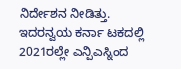ನಿರ್ದೇಶನ ನೀಡಿತ್ತು.
ಇದರನ್ವಯ ಕರ್ನಾ ಟಕದಲ್ಲಿ 2021ರಲ್ಲೇ ಎನ್ಪಿಎಸ್ನಿಂದ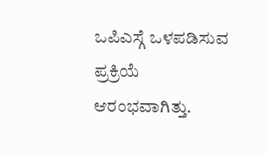ಒಪಿಎಸ್ಗೆ ಒಳಪಡಿಸುವ ಪ್ರಕ್ರಿಯೆ ಆರಂಭವಾಗಿತ್ತು.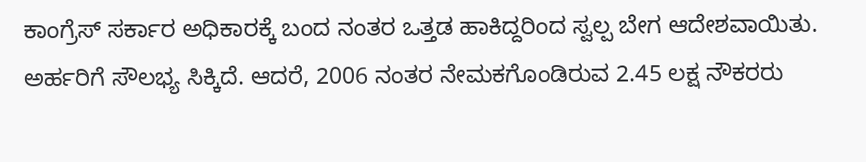ಕಾಂಗ್ರೆಸ್ ಸರ್ಕಾರ ಅಧಿಕಾರಕ್ಕೆ ಬಂದ ನಂತರ ಒತ್ತಡ ಹಾಕಿದ್ದರಿಂದ ಸ್ವಲ್ಪ ಬೇಗ ಆದೇಶವಾಯಿತು. ಅರ್ಹರಿಗೆ ಸೌಲಭ್ಯ ಸಿಕ್ಕಿದೆ. ಆದರೆ, 2006 ನಂತರ ನೇಮಕಗೊಂಡಿರುವ 2.45 ಲಕ್ಷ ನೌಕರರು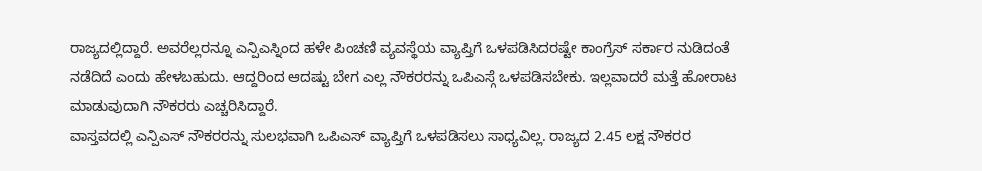ರಾಜ್ಯದಲ್ಲಿದ್ದಾರೆ. ಅವರೆಲ್ಲರನ್ನೂ ಎನ್ಪಿಎಸ್ನಿಂದ ಹಳೇ ಪಿಂಚಣಿ ವ್ಯವಸ್ಥೆಯ ವ್ಯಾಪ್ತಿಗೆ ಒಳಪಡಿಸಿದರಷ್ಟೇ ಕಾಂಗ್ರೆಸ್ ಸರ್ಕಾರ ನುಡಿದಂತೆ ನಡೆದಿದೆ ಎಂದು ಹೇಳಬಹುದು. ಆದ್ದರಿಂದ ಆದಷ್ಟು ಬೇಗ ಎಲ್ಲ ನೌಕರರನ್ನು ಒಪಿಎಸ್ಗೆ ಒಳಪಡಿಸಬೇಕು. ಇಲ್ಲವಾದರೆ ಮತ್ತೆ ಹೋರಾಟ ಮಾಡುವುದಾಗಿ ನೌಕರರು ಎಚ್ಚರಿಸಿದ್ದಾರೆ.
ವಾಸ್ತವದಲ್ಲಿ ಎನ್ಪಿಎಸ್ ನೌಕರರನ್ನು ಸುಲಭವಾಗಿ ಒಪಿಎಸ್ ವ್ಯಾಪ್ತಿಗೆ ಒಳಪಡಿಸಲು ಸಾಧ್ಯವಿಲ್ಲ. ರಾಜ್ಯದ 2.45 ಲಕ್ಷ ನೌಕರರ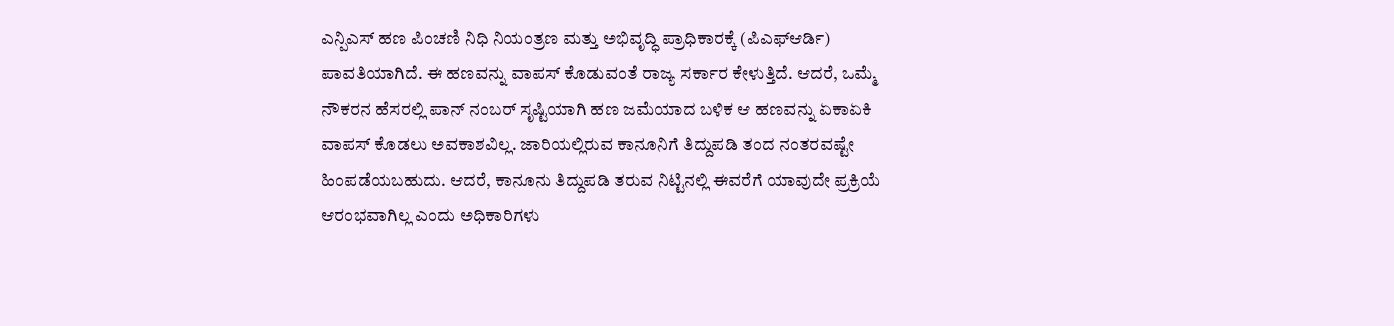ಎನ್ಪಿಎಸ್ ಹಣ ಪಿಂಚಣಿ ನಿಧಿ ನಿಯಂತ್ರಣ ಮತ್ತು ಅಭಿವೃದ್ಧಿ ಪ್ರಾಧಿಕಾರಕ್ಕೆ (ಪಿಎಫ್ಆರ್ಡಿ) ಪಾವತಿಯಾಗಿದೆ. ಈ ಹಣವನ್ನು ವಾಪಸ್ ಕೊಡುವಂತೆ ರಾಜ್ಯ ಸರ್ಕಾರ ಕೇಳುತ್ತಿದೆ. ಆದರೆ, ಒಮ್ಮೆ ನೌಕರನ ಹೆಸರಲ್ಲಿ ಪಾನ್ ನಂಬರ್ ಸೃಷ್ಟಿಯಾಗಿ ಹಣ ಜಮೆಯಾದ ಬಳಿಕ ಆ ಹಣವನ್ನು ಏಕಾಏಕಿ ವಾಪಸ್ ಕೊಡಲು ಅವಕಾಶವಿಲ್ಲ. ಜಾರಿಯಲ್ಲಿರುವ ಕಾನೂನಿಗೆ ತಿದ್ದುಪಡಿ ತಂದ ನಂತರವಷ್ಟೇ ಹಿಂಪಡೆಯಬಹುದು. ಆದರೆ, ಕಾನೂನು ತಿದ್ದುಪಡಿ ತರುವ ನಿಟ್ಟಿನಲ್ಲಿ ಈವರೆಗೆ ಯಾವುದೇ ಪ್ರಕ್ರಿಯೆ ಆರಂಭವಾಗಿಲ್ಲ ಎಂದು ಅಧಿಕಾರಿಗಳು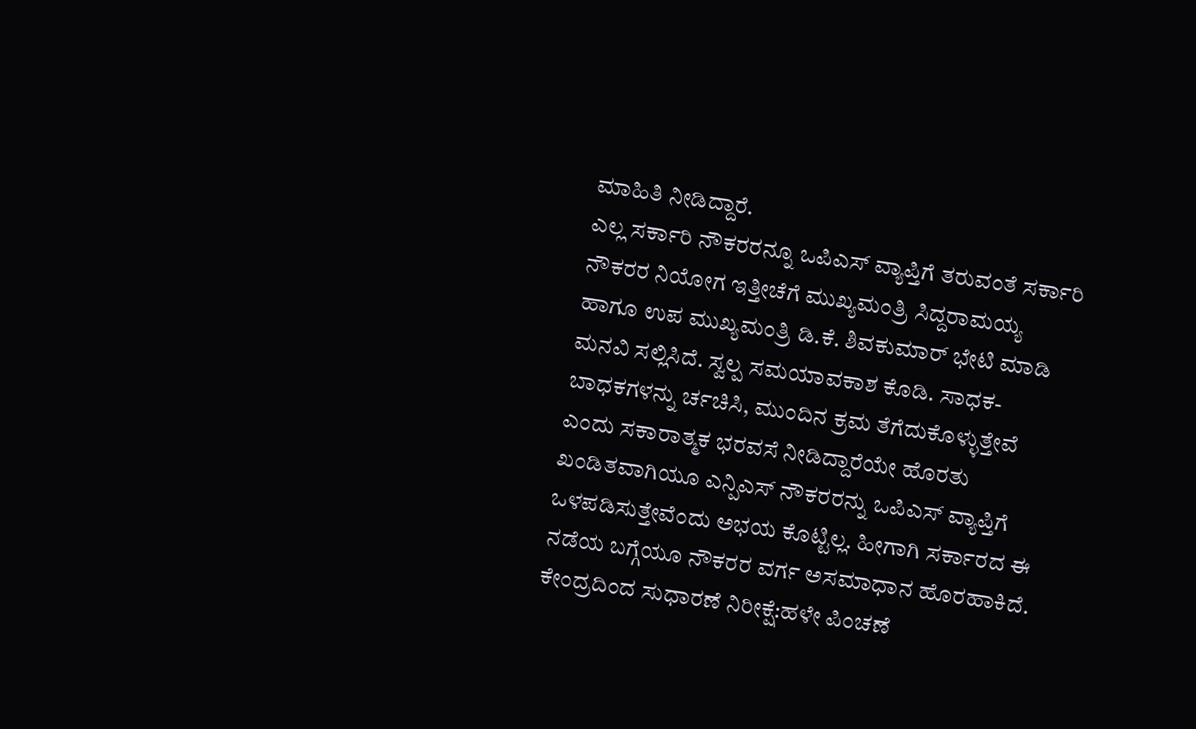ಮಾಹಿತಿ ನೀಡಿದ್ದಾರೆ.
ಎಲ್ಲ ಸರ್ಕಾರಿ ನೌಕರರನ್ನೂ ಒಪಿಎಸ್ ವ್ಯಾಪ್ತಿಗೆ ತರುವಂತೆ ಸರ್ಕಾರಿ ನೌಕರರ ನಿಯೋಗ ಇತ್ತೀಚೆಗೆ ಮುಖ್ಯಮಂತ್ರಿ ಸಿದ್ದರಾಮಯ್ಯ ಹಾಗೂ ಉಪ ಮುಖ್ಯಮಂತ್ರಿ ಡಿ.ಕೆ. ಶಿವಕುಮಾರ್ ಭೇಟಿ ಮಾಡಿ ಮನವಿ ಸಲ್ಲಿಸಿದೆ. ಸ್ವಲ್ಪ ಸಮಯಾವಕಾಶ ಕೊಡಿ. ಸಾಧಕ-ಬಾಧಕಗಳನ್ನು ರ್ಚಚಿಸಿ, ಮುಂದಿನ ಕ್ರಮ ತೆಗೆದುಕೊಳ್ಳುತ್ತೇವೆ ಎಂದು ಸಕಾರಾತ್ಮಕ ಭರವಸೆ ನೀಡಿದ್ದಾರೆಯೇ ಹೊರತು ಖಂಡಿತವಾಗಿಯೂ ಎನ್ಪಿಎಸ್ ನೌಕರರನ್ನು ಒಪಿಎಸ್ ವ್ಯಾಪ್ತಿಗೆ ಒಳಪಡಿಸುತ್ತೇವೆಂದು ಅಭಯ ಕೊಟ್ಟಿಲ್ಲ. ಹೀಗಾಗಿ ಸರ್ಕಾರದ ಈ ನಡೆಯ ಬಗ್ಗೆಯೂ ನೌಕರರ ವರ್ಗ ಅಸಮಾಧಾನ ಹೊರಹಾಕಿದೆ.
ಕೇಂದ್ರದಿಂದ ಸುಧಾರಣೆ ನಿರೀಕ್ಷೆ:ಹಳೇ ಪಿಂಚಣೆ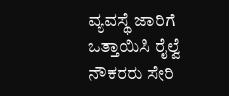ವ್ಯವಸ್ಥೆ ಜಾರಿಗೆ ಒತ್ತಾಯಿಸಿ ರೈಲ್ವೆ ನೌಕರರು ಸೇರಿ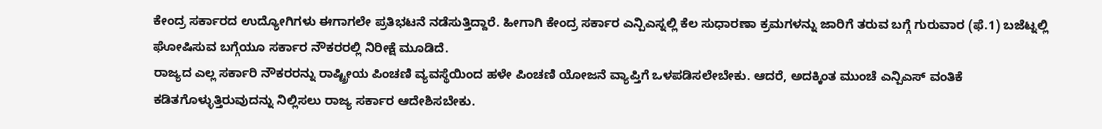ಕೇಂದ್ರ ಸರ್ಕಾರದ ಉದ್ಯೋಗಿಗಳು ಈಗಾಗಲೇ ಪ್ರತಿಭಟನೆ ನಡೆಸುತ್ತಿದ್ದಾರೆ. ಹೀಗಾಗಿ ಕೇಂದ್ರ ಸರ್ಕಾರ ಎನ್ಪಿಎಸ್ನಲ್ಲಿ ಕೆಲ ಸುಧಾರಣಾ ಕ್ರಮಗಳನ್ನು ಜಾರಿಗೆ ತರುವ ಬಗ್ಗೆ ಗುರುವಾರ (ಫೆ.1) ಬಜೆಟ್ನಲ್ಲಿ ಘೋಷಿಸುವ ಬಗ್ಗೆಯೂ ಸರ್ಕಾರ ನೌಕರರಲ್ಲಿ ನಿರೀಕ್ಷೆ ಮೂಡಿದೆ.
ರಾಜ್ಯದ ಎಲ್ಲ ಸರ್ಕಾರಿ ನೌಕರರನ್ನು ರಾಷ್ಟ್ರೀಯ ಪಿಂಚಣಿ ವ್ಯವಸ್ಥೆಯಿಂದ ಹಳೇ ಪಿಂಚಣಿ ಯೋಜನೆ ವ್ಯಾಪ್ತಿಗೆ ಒಳಪಡಿಸಲೇಬೇಕು. ಆದರೆ, ಅದಕ್ಕಿಂತ ಮುಂಚೆ ಎನ್ಪಿಎಸ್ ವಂತಿಕೆ ಕಡಿತಗೊಳ್ಳುತ್ತಿರುವುದನ್ನು ನಿಲ್ಲಿಸಲು ರಾಜ್ಯ ಸರ್ಕಾರ ಆದೇಶಿಸಬೇಕು.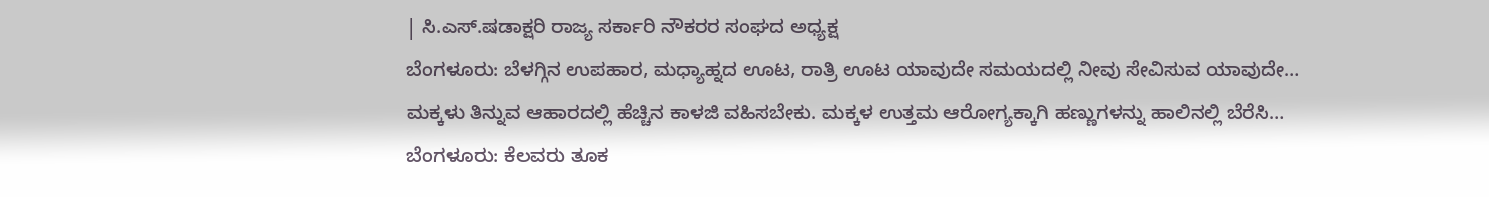| ಸಿ.ಎಸ್.ಷಡಾಕ್ಷರಿ ರಾಜ್ಯ ಸರ್ಕಾರಿ ನೌಕರರ ಸಂಘದ ಅಧ್ಯಕ್ಷ
ಬೆಂಗಳೂರು: ಬೆಳಗ್ಗಿನ ಉಪಹಾರ, ಮಧ್ಯಾಹ್ನದ ಊಟ, ರಾತ್ರಿ ಊಟ ಯಾವುದೇ ಸಮಯದಲ್ಲಿ ನೀವು ಸೇವಿಸುವ ಯಾವುದೇ…
ಮಕ್ಕಳು ತಿನ್ನುವ ಆಹಾರದಲ್ಲಿ ಹೆಚ್ಚಿನ ಕಾಳಜಿ ವಹಿಸಬೇಕು. ಮಕ್ಕಳ ಉತ್ತಮ ಆರೋಗ್ಯಕ್ಕಾಗಿ ಹಣ್ಣುಗಳನ್ನು ಹಾಲಿನಲ್ಲಿ ಬೆರೆಸಿ…
ಬೆಂಗಳೂರು: ಕೆಲವರು ತೂಕ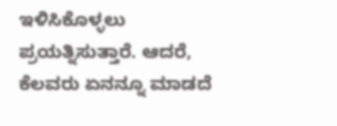ಇಳಿಸಿಕೊಳ್ಳಲು ಪ್ರಯತ್ನಿಸುತ್ತಾರೆ. ಆದರೆ, ಕೆಲವರು ಏನನ್ನೂ ಮಾಡದೆ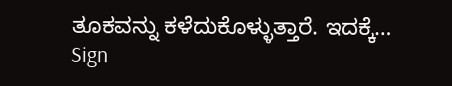ತೂಕವನ್ನು ಕಳೆದುಕೊಳ್ಳುತ್ತಾರೆ. ಇದಕ್ಕೆ…
Sign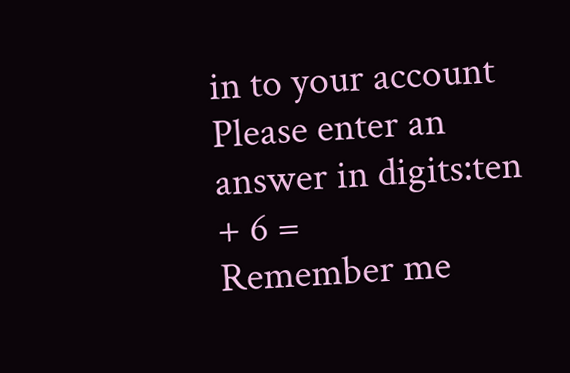in to your account
Please enter an answer in digits:ten + 6 =
Remember me